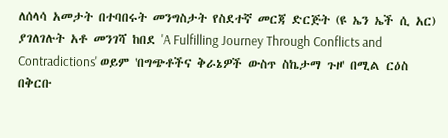ለሰላሳ አመታት በተባበሩት መንግስታት የስደተኛ መርጃ ድርጅት (ዩ ኤን ኤች ሲ አር) ያገለገሉት አቶ መንገሻ ከበደ 'A Fulfilling Journey Through Conflicts and Contradictions' ወይም 'በግጭቶችና ቅራኔዎች ውስጥ ስኬታማ ጉዞ' በሚል ርዕስ በቅርቡ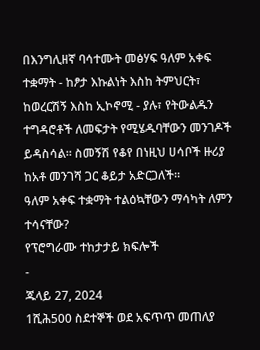በእንግሊዘኛ ባሳተሙት መፅሃፍ ዓለም አቀፍ ተቋማት - ከፆታ እኩልነት እስከ ትምህርት፣ ከወረርሽኝ እስከ ኢኮኖሚ - ያሉ፣ የትውልዱን ተግዳሮቶች ለመፍታት የሚሄዱባቸውን መንገዶች ይዳስሳል። ስመኝሽ የቆየ በነዚህ ሀሳቦች ዙሪያ ከአቶ መንገሻ ጋር ቆይታ አድርጋለች።
ዓለም አቀፍ ተቋማት ተልዕኳቸውን ማሳካት ለምን ተሳናቸው?
የፕሮግራሙ ተከታታይ ክፍሎች
-
ጁላይ 27, 2024
1ሺሕ500 ስደተኞች ወደ አፍጥጥ መጠለያ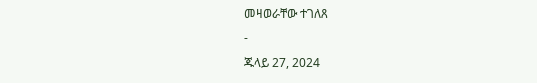መዛወራቸው ተገለጸ
-
ጁላይ 27, 2024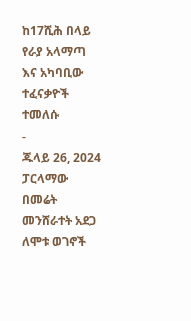ከ17ሺሕ በላይ የራያ አላማጣ እና አካባቢው ተፈናቃዮች ተመለሱ
-
ጁላይ 26, 2024
ፓርላማው በመሬት መንሸራተት አደጋ ለሞቱ ወገኖች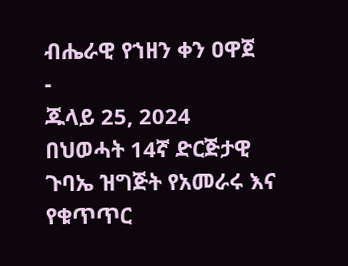ብሔራዊ የኀዘን ቀን ዐዋጀ
-
ጁላይ 25, 2024
በህወሓት 14ኛ ድርጅታዊ ጉባኤ ዝግጅት የአመራሩ እና የቁጥጥር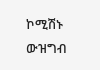ኮሚሽኑ ውዝግብ